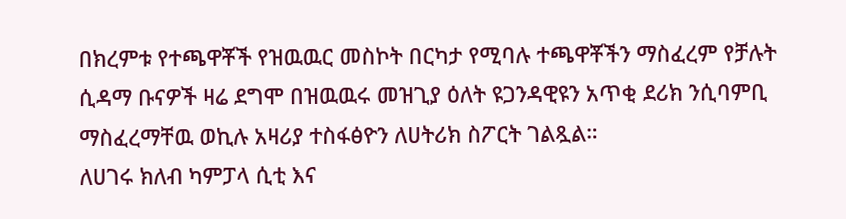በክረምቱ የተጫዋቾች የዝዉዉር መስኮት በርካታ የሚባሉ ተጫዋቾችን ማስፈረም የቻሉት ሲዳማ ቡናዎች ዛሬ ደግሞ በዝዉዉሩ መዝጊያ ዕለት ዩጋንዳዊዩን አጥቂ ደሪክ ንሲባምቢ ማስፈረማቸዉ ወኪሉ አዛሪያ ተስፋፅዮን ለሀትሪክ ስፖርት ገልጿል።
ለሀገሩ ክለብ ካምፓላ ሲቲ እና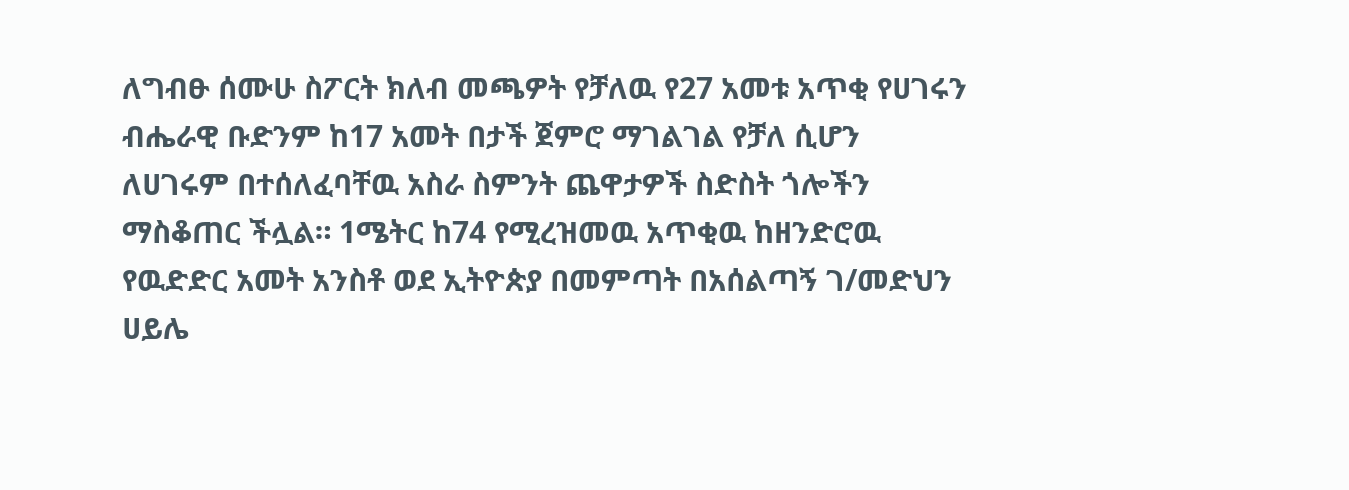ለግብፁ ሰሙሁ ስፖርት ክለብ መጫዎት የቻለዉ የ27 አመቱ አጥቂ የሀገሩን ብሔራዊ ቡድንም ከ17 አመት በታች ጀምሮ ማገልገል የቻለ ሲሆን ለሀገሩም በተሰለፈባቸዉ አስራ ስምንት ጨዋታዎች ስድስት ጎሎችን ማስቆጠር ችሏል። 1ሜትር ከ74 የሚረዝመዉ አጥቂዉ ከዘንድሮዉ የዉድድር አመት አንስቶ ወደ ኢትዮጵያ በመምጣት በአሰልጣኝ ገ/መድህን ሀይሌ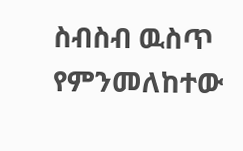ስብስብ ዉስጥ የምንመለከተው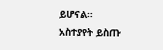ይሆናል።
አስተያየት ይስጡ